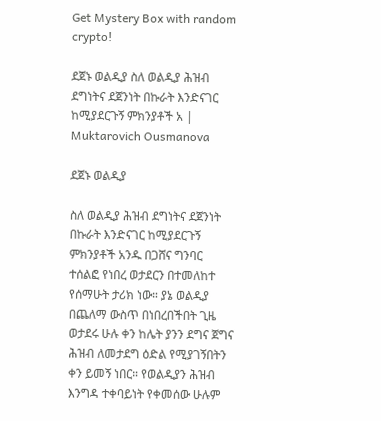Get Mystery Box with random crypto!

ደጀኑ ወልዲያ ስለ ወልዲያ ሕዝብ ደግነትና ደጀንነት በኩራት እንድናገር ከሚያደርጉኝ ምክንያቶች አ | Muktarovich Ousmanova

ደጀኑ ወልዲያ

ስለ ወልዲያ ሕዝብ ደግነትና ደጀንነት በኩራት እንድናገር ከሚያደርጉኝ ምክንያቶች አንዱ በጋሸና ግንባር ተሰልፎ የነበረ ወታደርን በተመለከተ የሰማሁት ታሪክ ነው። ያኔ ወልዲያ በጨለማ ውስጥ በነበረበችበት ጊዜ ወታደሩ ሁሉ ቀን ከሌት ያንን ደግና ጀግና ሕዝብ ለመታደግ ዕድል የሚያገኝበትን ቀን ይመኝ ነበር። የወልዲያን ሕዝብ እንግዳ ተቀባይነት የቀመሰው ሁሉም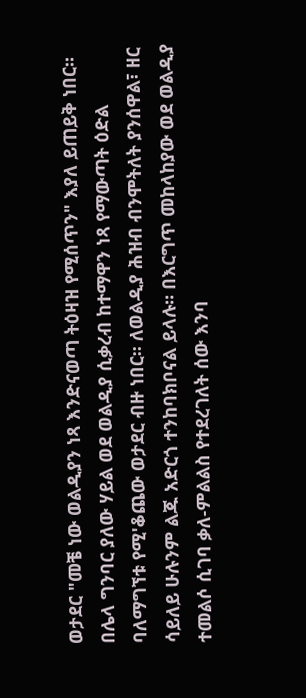ወታደር "መቼ ነው ወልዲያን ነጻ እንድናወጣ ትዕዛዝ የሚሰጥን" እያለ ይጠይቅ ነበር። በሌላ ግንባር ያለው ሃይል ወደ ወልዲያ ሲቃረብ ከተማዋን ነጻ የማውጣት ዕድል ባለማግኘቱ የሚ'ቆጨው ወታደር ብዙ ነበር። ለወልዲያ ሕዝብ ብንሞትለት ያንሰዋል፣ ዘር ሳይለይ ሁሉንም ልጁ አድርጎ ተንከባክቦናል ይላሉ። በእርግጥ መከላከያው ወደ ወልዲያ ተመልሶ ሲገባ ቃለ-ምልልስ የተደረገለት ሰው እንባ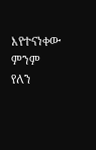እየተናነቀው ምንም የለን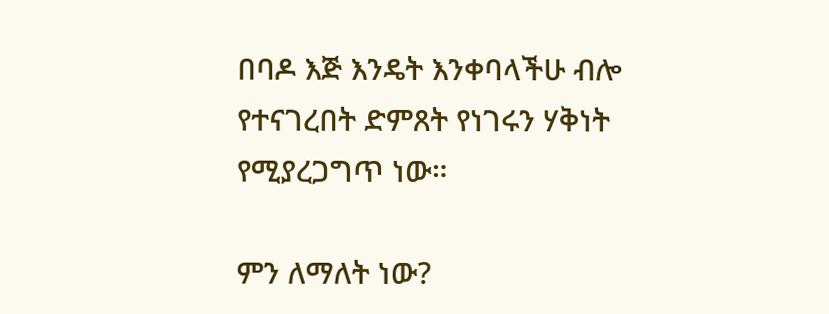በባዶ እጅ እንዴት እንቀባላችሁ ብሎ የተናገረበት ድምጸት የነገሩን ሃቅነት የሚያረጋግጥ ነው።

ምን ለማለት ነው?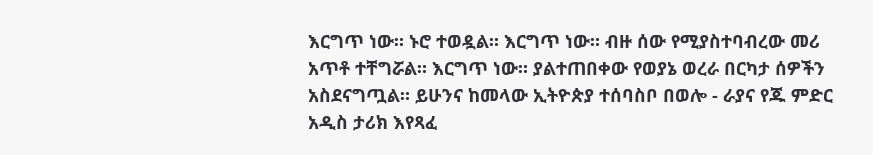እርግጥ ነው። ኑሮ ተወዷል። እርግጥ ነው። ብዙ ሰው የሚያስተባብረው መሪ አጥቶ ተቸግሯል። እርግጥ ነው። ያልተጠበቀው የወያኔ ወረራ በርካታ ሰዎችን አስደናግጧል። ይሁንና ከመላው ኢትዮጵያ ተሰባስቦ በወሎ - ራያና የጁ ምድር አዲስ ታሪክ እየጻፈ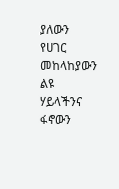ያለውን የሀገር መከላከያውን ልዩ ሃይላችንና ፋኖውን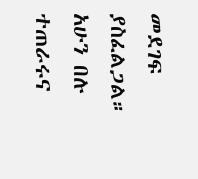መደገፍ ያስፈልጋል። አሁን በሉ ተጠራሩና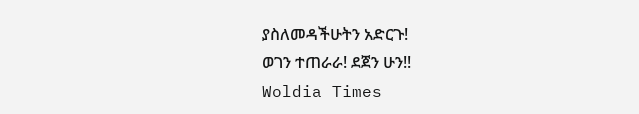ያስለመዳችሁትን አድርጉ!
ወገን ተጠራራ! ደጀን ሁን!!
Woldia Times